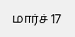மார்ச் 17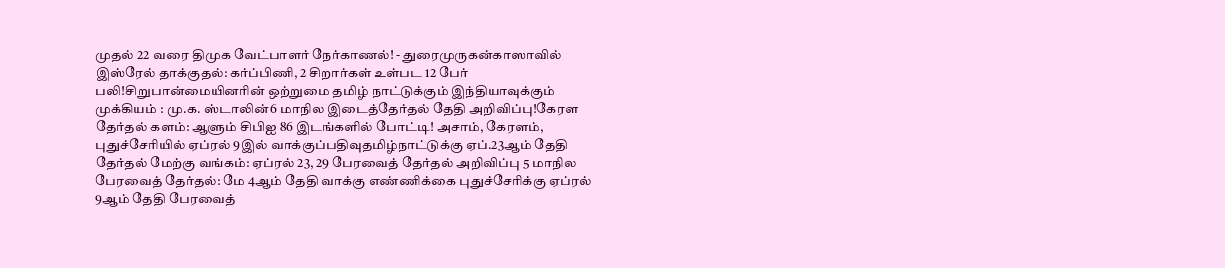முதல் 22 வரை திமுக வேட்பாளர் நேர்காணல்! - துரைமுருகன்காஸாவில் இஸ்ரேல் தாக்குதல்: கர்ப்பிணி, 2 சிறார்கள் உள்பட 12 பேர் பலி!சிறுபான்மையினரின் ஒற்றுமை தமிழ் நாட்டுக்கும் இந்தியாவுக்கும் முக்கியம் : மு.க. ஸ்டாலின்6 மாநில இடைத்தேர்தல் தேதி அறிவிப்பு!கேரள தேர்தல் களம்: ஆளும் சிபிஐ 86 இடங்களில் போட்டி! அசாம், கேரளம், புதுச்சேரியில் ஏப்ரல் 9இல் வாக்குப்பதிவுதமிழ்நாட்டுக்கு ஏப்.23ஆம் தேதி தேர்தல் மேற்கு வங்கம்: ஏப்ரல் 23, 29 பேரவைத் தேர்தல் அறிவிப்பு 5 மாநில பேரவைத் தேர்தல்: மே 4ஆம் தேதி வாக்கு எண்ணிக்கை புதுச்சேரிக்கு ஏப்ரல் 9ஆம் தேதி பேரவைத்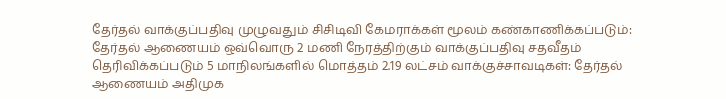தேர்தல் வாக்குப்பதிவு முழுவதும் சிசிடிவி கேமராக்கள் மூலம் கண்காணிக்கப்படும்: தேர்தல் ஆணையம் ஒவ்வொரு 2 மணி நேரத்திற்கும் வாக்குப்பதிவு சதவீதம் தெரிவிக்கப்படும் 5 மாநிலங்களில் மொத்தம் 2.19 லட்சம் வாக்குச்சாவடிகள்: தேர்தல் ஆணையம் அதிமுக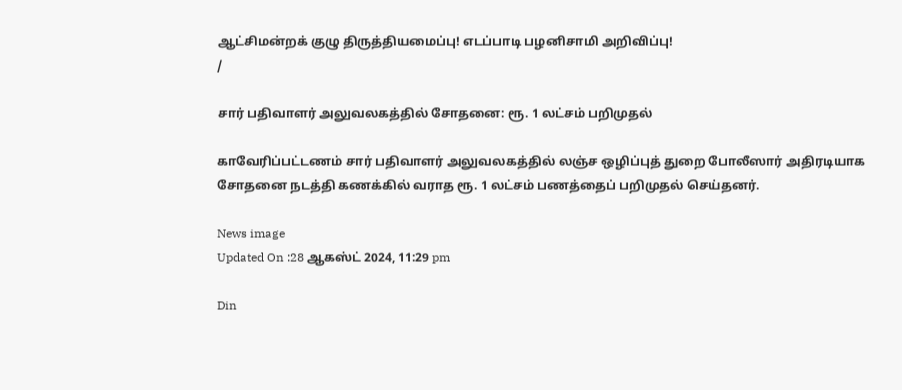ஆட்சிமன்றக் குழு திருத்தியமைப்பு! எடப்பாடி பழனிசாமி அறிவிப்பு!
/

சார் பதிவாளர் அலுவலகத்தில் சோதனை: ரூ. 1 லட்சம் பறிமுதல்

காவேரிப்பட்டணம் சார் பதிவாளர் அலுவலகத்தில் லஞ்ச ஒழிப்புத் துறை போலீஸார் அதிரடியாக சோதனை நடத்தி கணக்கில் வராத ரூ. 1 லட்சம் பணத்தைப் பறிமுதல் செய்தனர்.

News image
Updated On :28 ஆகஸ்ட் 2024, 11:29 pm

Din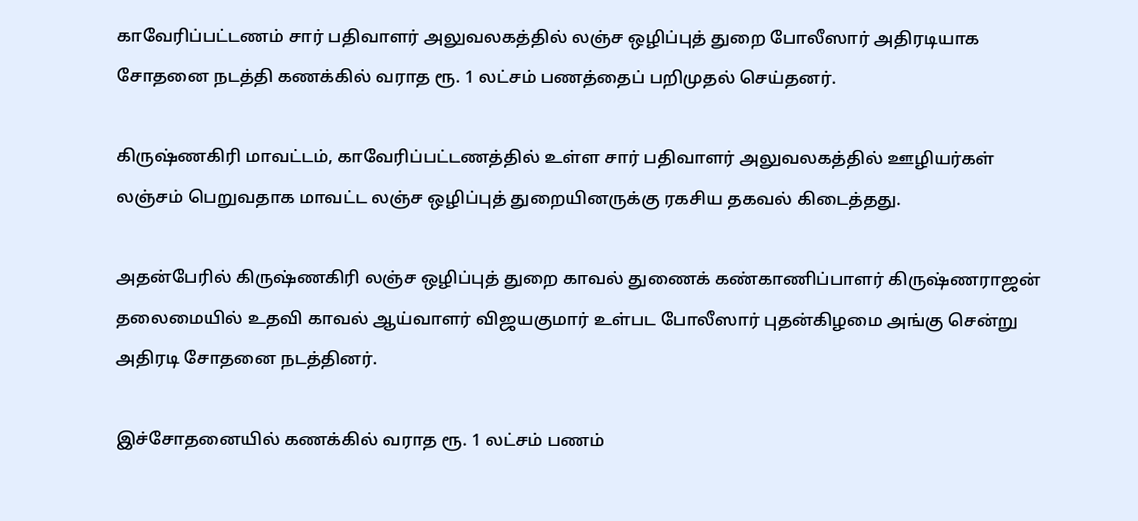காவேரிப்பட்டணம் சார் பதிவாளர் அலுவலகத்தில் லஞ்ச ஒழிப்புத் துறை போலீஸார் அதிரடியாக சோதனை நடத்தி கணக்கில் வராத ரூ. 1 லட்சம் பணத்தைப் பறிமுதல் செய்தனர்.

கிருஷ்ணகிரி மாவட்டம், காவேரிப்பட்டணத்தில் உள்ள சார் பதிவாளர் அலுவலகத்தில் ஊழியர்கள் லஞ்சம் பெறுவதாக மாவட்ட லஞ்ச ஒழிப்புத் துறையினருக்கு ரகசிய தகவல் கிடைத்தது.

அதன்பேரில் கிருஷ்ணகிரி லஞ்ச ஒழிப்புத் துறை காவல் துணைக் கண்காணிப்பாளர் கிருஷ்ணராஜன் தலைமையில் உதவி காவல் ஆய்வாளர் விஜயகுமார் உள்பட போலீஸார் புதன்கிழமை அங்கு சென்று அதிரடி சோதனை நடத்தினர்.

இச்சோதனையில் கணக்கில் வராத ரூ. 1 லட்சம் பணம்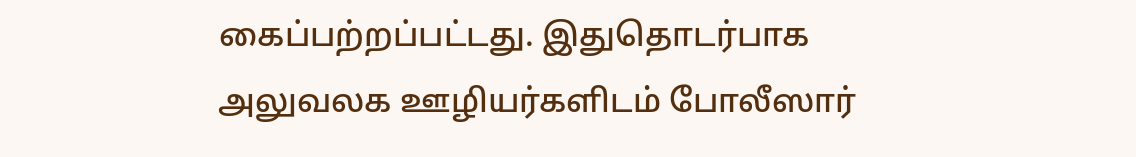கைப்பற்றப்பட்டது. இதுதொடர்பாக அலுவலக ஊழியர்களிடம் போலீஸார்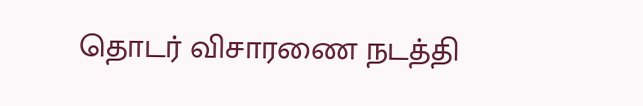தொடர் விசாரணை நடத்தி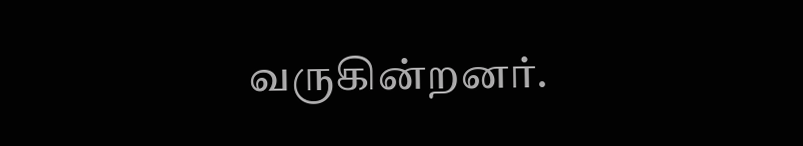வருகின்றனர்.